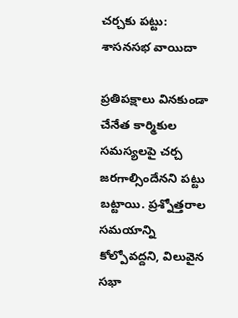చర్చకు పట్టు: శాసనసభ వాయిదా

ప్రతిపక్షాలు వినకుండా చేనేత కార్మికుల సమస్యలపై చర్చ జరగాల్సిందేనని పట్టు బట్టాయి. ప్రశ్నోత్తరాల సమయాన్ని కోల్పోవద్దని, విలువైన సభా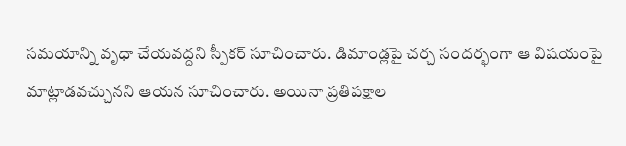సమయాన్ని వృధా చేయవద్దని స్పీకర్ సూచించారు. డిమాండ్లపై చర్చ సందర్భంగా ఆ విషయంపై మాట్లాడవచ్చునని ఆయన సూచించారు. అయినా ప్రతిపక్షాల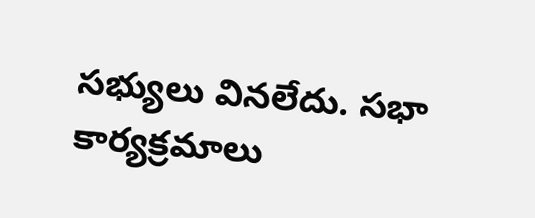సభ్యులు వినలేదు. సభా కార్యక్రమాలు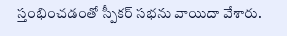స్తంభించడంతో స్పీకర్ సభను వాయిదా వేశారు.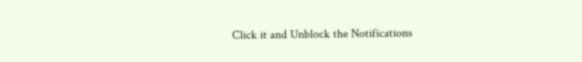Click it and Unblock the Notifications